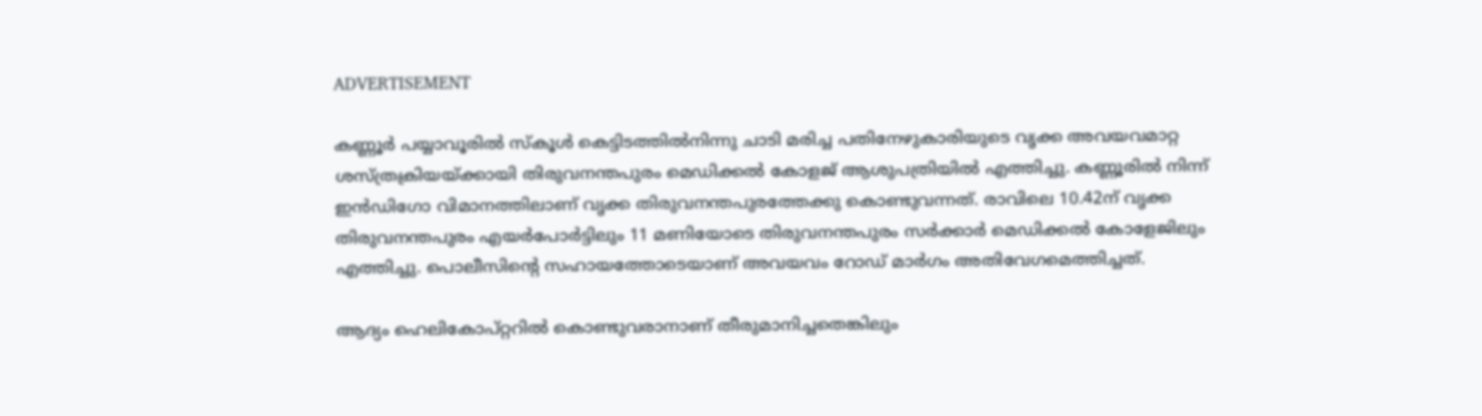ADVERTISEMENT

കണ്ണൂർ പയ്യാവൂരിൽ സ്‌കൂൾ കെട്ടിടത്തിൽനിന്നു ചാടി മരിച്ച പതിനേഴുകാരിയുടെ വൃക്ക അവയവമാറ്റ ശസ്ത്രക്രിയയ്ക്കായി തിരുവനന്തപുരം മെഡിക്കൽ കോളജ് ആശുപത്രിയിൽ എത്തിച്ചു. കണ്ണൂരിൽ നിന്ന് ഇൻഡിഗോ വിമാനത്തിലാണ് വൃക്ക തിരുവനന്തപുരത്തേക്കു കൊണ്ടുവന്നത്. രാവിലെ 10.42ന് വൃക്ക തിരുവനന്തപുരം എയർപോർട്ടിലും 11 മണിയോടെ തിരുവനന്തപുരം സർക്കാർ മെഡിക്കൽ കോളേജിലും എത്തിച്ചു. പൊലീസിന്റെ സഹായത്തോടെയാണ് അവയവം റോഡ് മാർഗം അതിവേഗമെത്തിച്ചത്.

ആദ്യം ഹെലികോപ്റ്ററിൽ കൊണ്ടുവരാനാണ് തീരുമാനിച്ചതെങ്കിലും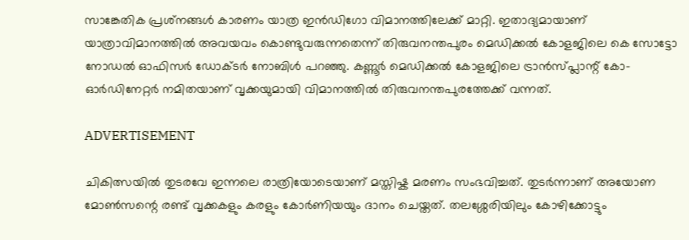സാങ്കേതിക പ്രശ്‌നങ്ങൾ കാരണം യാത്ര ഇൻഡിഗോ വിമാനത്തിലേക്ക് മാറ്റി. ഇതാദ്യമായാണ് യാത്രാവിമാനത്തിൽ അവയവം കൊണ്ടുവരുന്നതെന്ന് തിരുവനന്തപുരം മെഡിക്കൽ കോളജിലെ കെ സോട്ടോ നോഡൽ ഓഫിസർ ഡോക്ടർ നോബിൾ പറഞ്ഞു. കണ്ണൂർ മെഡിക്കൽ കോളജിലെ ട്രാൻസ്പ്ലാന്റ് കോ-ഓർഡിനേറ്റർ നമിതയാണ് വൃക്കയുമായി വിമാനത്തിൽ തിരുവനന്തപുരത്തേക്ക് വന്നത്.

ADVERTISEMENT

ചികിത്സയിൽ തുടരവേ ഇന്നലെ രാത്രിയോടെയാണ് മസ്തിഷ്ക മരണം സംഭവിച്ചത്. തുടർന്നാണ് അയോണ മോൺസന്റെ രണ്ട് വൃക്കകളും കരളും കോർണിയയും ദാനം ചെയ്തത്. തലശ്ശേരിയിലും കോഴിക്കോട്ടും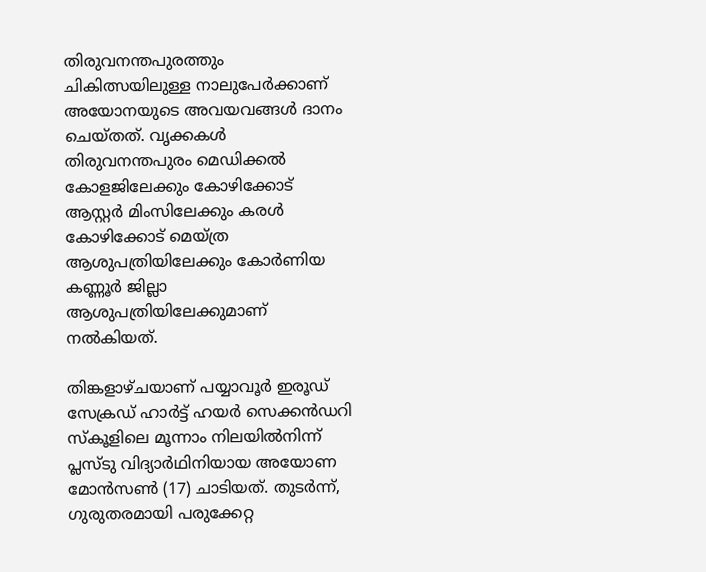തിരുവനന്തപുരത്തും ചികിത്സയിലുള്ള നാലുപേർക്കാണ് അയോനയുടെ അവയവങ്ങൾ ദാനം ചെയ്തത്. വൃക്കകൾ തിരുവനന്തപുരം മെഡിക്കൽ കോളജിലേക്കും കോഴിക്കോട് ആസ്റ്റർ മിംസിലേക്കും കരൾ കോഴിക്കോട് മെയ്ത്ര ആശുപത്രിയിലേക്കും കോർണിയ കണ്ണൂർ ജില്ലാ ആശുപത്രിയിലേക്കുമാണ് നൽകിയത്.

തിങ്കളാഴ്ചയാണ് പയ്യാവൂർ ഇരൂഡ് സേക്രഡ് ഹാർട്ട് ഹയർ സെക്കൻഡറി സ്കൂളിലെ മൂന്നാം നിലയിൽനിന്ന് പ്ലസ്ടു വിദ്യാർഥിനിയായ അയോണ മോൻസൺ (17) ചാടിയത്. തുടർന്ന്, ഗുരുതരമായി പരുക്കേറ്റ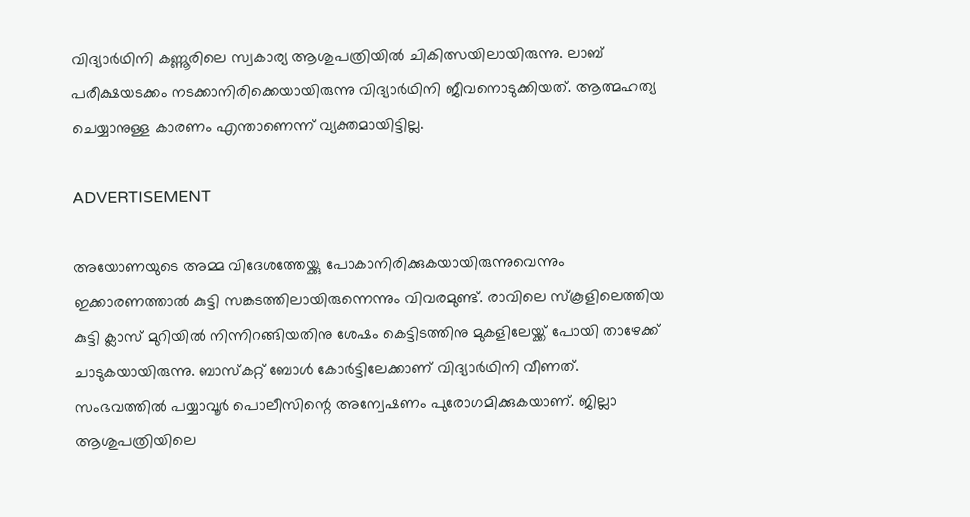വിദ്യാർഥിനി കണ്ണൂരിലെ സ്വകാര്യ ആശുപത്രിയിൽ ചികിത്സയിലായിരുന്നു. ലാബ് പരീക്ഷയടക്കം നടക്കാനിരിക്കെയായിരുന്നു വിദ്യാർഥിനി ജീവനൊടുക്കിയത്. ആത്മഹത്യ ചെയ്യാനുള്ള കാരണം എന്താണെന്ന് വ്യക്തമായിട്ടില്ല.

ADVERTISEMENT

അയോണയുടെ അമ്മ വിദേശത്തേയ്ക്കു പോകാനിരിക്കുകയായിരുന്നുവെന്നും ഇക്കാരണത്താൽ കുട്ടി സങ്കടത്തിലായിരുന്നെന്നും വിവരമുണ്ട്. രാവിലെ സ്‌കൂളിലെത്തിയ കുട്ടി ക്ലാസ് മുറിയിൽ നിന്നിറങ്ങിയതിനു ശേഷം കെട്ടിടത്തിനു മുകളിലേയ്ക്ക് പോയി താഴേക്ക് ചാടുകയായിരുന്നു. ബാസ്കറ്റ് ബോൾ കോർട്ടിലേക്കാണ് വിദ്യാർഥിനി വീണത്. സംഭവത്തിൽ പയ്യാവൂർ പൊലീസിന്റെ അന്വേഷണം പുരോഗമിക്കുകയാണ്. ജില്ലാ ആശുപത്രിയിലെ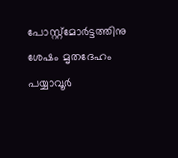പോസ്റ്റ്മോർട്ടത്തിനു ശേഷം മൃതദേഹം പയ്യാവൂർ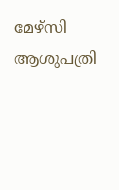മേഴ്സി ആശുപത്രി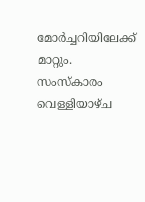മോർച്ചറിയിലേക്ക് മാറ്റും. സംസ്കാരം വെള്ളിയാഴ്ച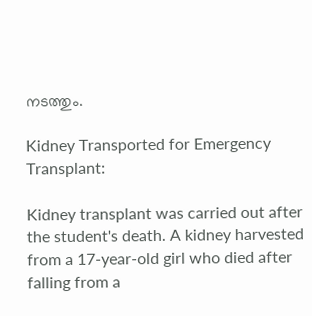നടത്തും.

Kidney Transported for Emergency Transplant:

Kidney transplant was carried out after the student's death. A kidney harvested from a 17-year-old girl who died after falling from a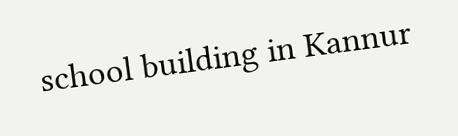school building in Kannur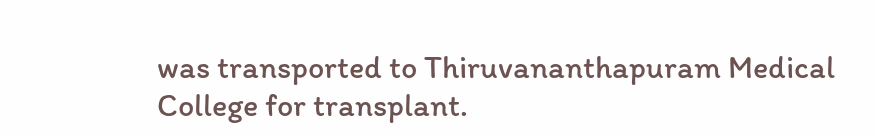was transported to Thiruvananthapuram Medical College for transplant.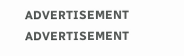ADVERTISEMENT
ADVERTISEMENT